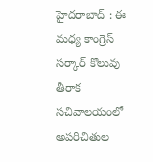హైదరాబాద్ : ఈ మధ్య కాంగ్రెస్ సర్కార్ కొలువు తీరాక సచివాలయంలో అపరిచితుల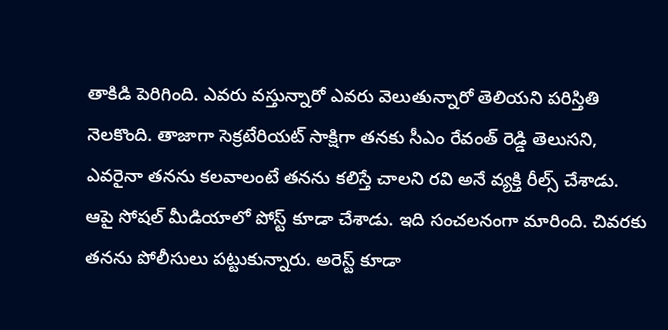తాకిడి పెరిగింది. ఎవరు వస్తున్నారో ఎవరు వెలుతున్నారో తెలియని పరిస్తితి నెలకొంది. తాజాగా సెక్రటేరియట్ సాక్షిగా తనకు సీఎం రేవంత్ రెడ్డి తెలుసని, ఎవరైనా తనను కలవాలంటే తనను కలిస్తే చాలని రవి అనే వ్యక్తి రీల్స్ చేశాడు. ఆపై సోషల్ మీడియాలో పోస్ట్ కూడా చేశాడు. ఇది సంచలనంగా మారింది. చివరకు తనను పోలీసులు పట్టుకున్నారు. అరెస్ట్ కూడా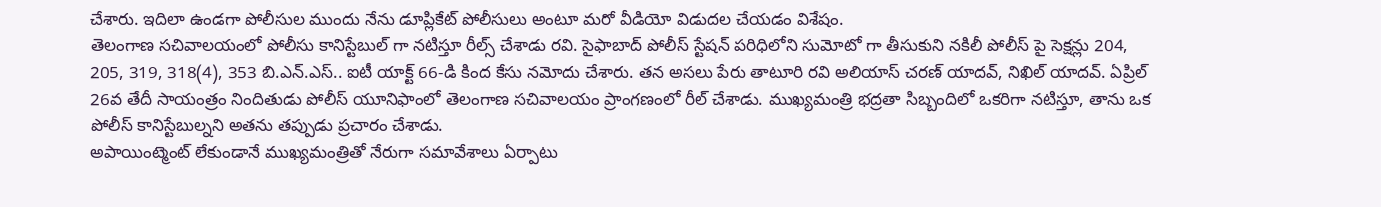చేశారు. ఇదిలా ఉండగా పోలీసుల ముందు నేను డూప్లికేట్ పోలీసులు అంటూ మరో వీడియో విడుదల చేయడం విశేషం.
తెలంగాణ సచివాలయంలో పోలీసు కానిస్టేబుల్ గా నటిస్తూ రీల్స్ చేశాడు రవి. సైఫాబాద్ పోలీస్ స్టేషన్ పరిధిలోని సుమోటో గా తీసుకుని నకిలీ పోలీస్ పై సెక్షన్లు 204, 205, 319, 318(4), 353 బి.ఎన్.ఎస్.. ఐటీ యాక్ట్ 66-డి కింద కేసు నమోదు చేశారు. తన అసలు పేరు తాటూరి రవి అలియాస్ చరణ్ యాదవ్, నిఖిల్ యాదవ్. ఏప్రిల్ 26వ తేదీ సాయంత్రం నిందితుడు పోలీస్ యూనిఫాంలో తెలంగాణ సచివాలయం ప్రాంగణంలో రీల్ చేశాడు. ముఖ్యమంత్రి భద్రతా సిబ్బందిలో ఒకరిగా నటిస్తూ, తాను ఒక పోలీస్ కానిస్టేబుల్నని అతను తప్పుడు ప్రచారం చేశాడు.
అపాయింట్మెంట్ లేకుండానే ముఖ్యమంత్రితో నేరుగా సమావేశాలు ఏర్పాటు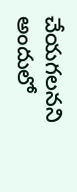చేయగలనని అందులో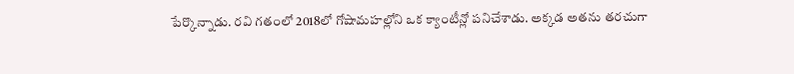పేర్కొన్నాడు. రవి గతంలో 2018లో గోషామహల్లోని ఒక క్యాంటీన్లో పనిచేశాడు. అక్కడ అతను తరచుగా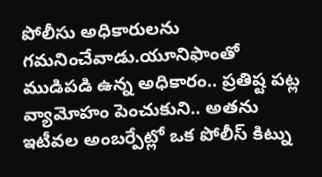పోలీసు అధికారులను గమనించేవాడు.యూనిఫాంతో ముడిపడి ఉన్న అధికారం.. ప్రతిష్ట పట్ల వ్యామోహం పెంచుకుని.. అతను ఇటీవల అంబర్పేట్లో ఒక పోలీస్ కిట్ను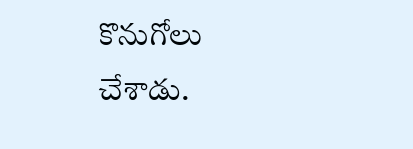కొనుగోలు చేశాడు.